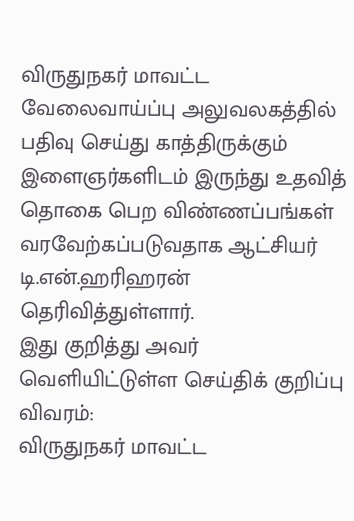விருதுநகர் மாவட்ட வேலைவாய்ப்பு அலுவலகத்தில் பதிவு செய்து காத்திருக்கும் இளைஞர்களிடம் இருந்து உதவித் தொகை பெற விண்ணப்பங்கள் வரவேற்கப்படுவதாக ஆட்சியர் டி.என்.ஹரிஹரன் தெரிவித்துள்ளார்.
இது குறித்து அவர் வெளியிட்டுள்ள செய்திக் குறிப்பு விவரம்:
விருதுநகர் மாவட்ட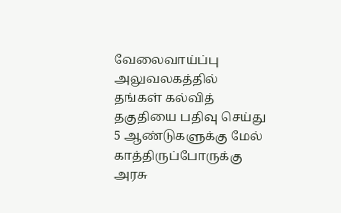வேலைவாய்ப்பு அலுவலகத்தில் தங்கள் கல்வித் தகுதியை பதிவு செய்து 5 ஆண்டுகளுக்கு மேல் காத்திருப்போருக்கு அரசு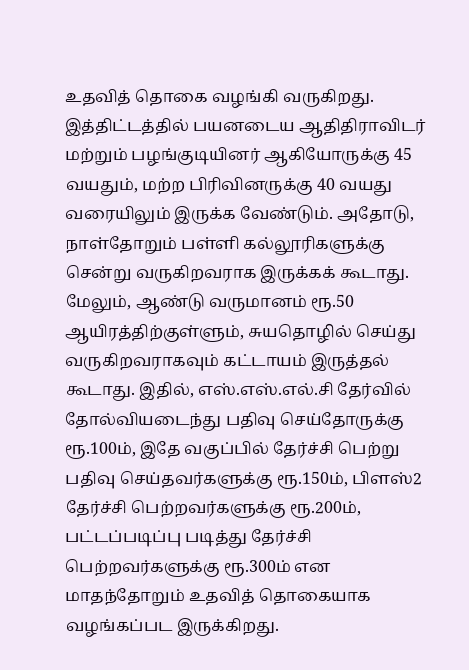உதவித் தொகை வழங்கி வருகிறது. இத்திட்டத்தில் பயனடைய ஆதிதிராவிடர் மற்றும் பழங்குடியினர் ஆகியோருக்கு 45 வயதும், மற்ற பிரிவினருக்கு 40 வயது வரையிலும் இருக்க வேண்டும். அதோடு, நாள்தோறும் பள்ளி கல்லூரிகளுக்கு சென்று வருகிறவராக இருக்கக் கூடாது.
மேலும், ஆண்டு வருமானம் ரூ.50 ஆயிரத்திற்குள்ளும், சுயதொழில் செய்து வருகிறவராகவும் கட்டாயம் இருத்தல் கூடாது. இதில், எஸ்.எஸ்.எல்.சி தேர்வில் தோல்வியடைந்து பதிவு செய்தோருக்கு ரூ.100ம், இதே வகுப்பில் தேர்ச்சி பெற்று பதிவு செய்தவர்களுக்கு ரூ.150ம், பிளஸ்2 தேர்ச்சி பெற்றவர்களுக்கு ரூ.200ம், பட்டப்படிப்பு படித்து தேர்ச்சி பெற்றவர்களுக்கு ரூ.300ம் என மாதந்தோறும் உதவித் தொகையாக வழங்கப்பட இருக்கிறது.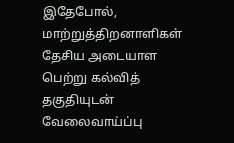இதேபோல், மாற்றுத்திறனாளிகள் தேசிய அடையாள பெற்று கல்வித் தகுதியுடன் வேலைவாய்ப்பு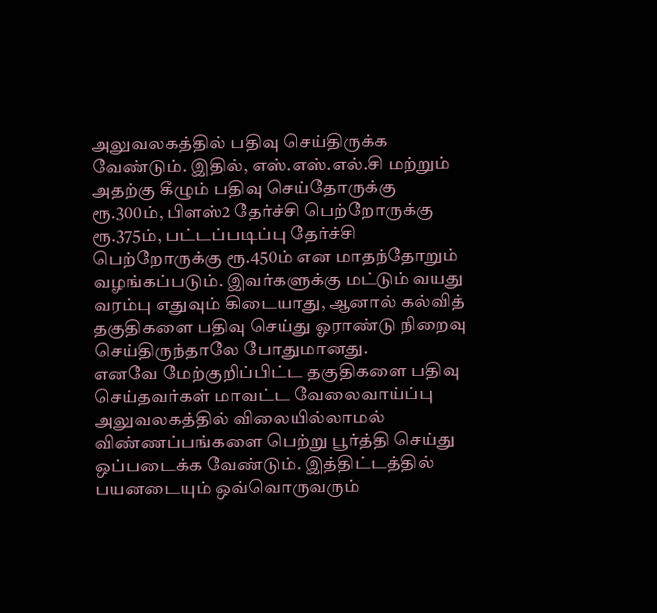அலுவலகத்தில் பதிவு செய்திருக்க வேண்டும். இதில், எஸ்.எஸ்.எல்.சி மற்றும் அதற்கு கீழும் பதிவு செய்தோருக்கு ரூ.300ம், பிளஸ்2 தேர்ச்சி பெற்றோருக்கு ரூ.375ம், பட்டப்படிப்பு தேர்ச்சி பெற்றோருக்கு ரூ.450ம் என மாதந்தோறும் வழங்கப்படும். இவர்களுக்கு மட்டும் வயது வரம்பு எதுவும் கிடையாது, ஆனால் கல்வித் தகுதிகளை பதிவு செய்து ஓராண்டு நிறைவு செய்திருந்தாலே போதுமானது.
எனவே மேற்குறிப்பிட்ட தகுதிகளை பதிவு செய்தவர்கள் மாவட்ட வேலைவாய்ப்பு அலுவலகத்தில் விலையில்லாமல் விண்ணப்பங்களை பெற்று பூர்த்தி செய்து ஒப்படைக்க வேண்டும். இத்திட்டத்தில் பயனடையும் ஒவ்வொருவரும்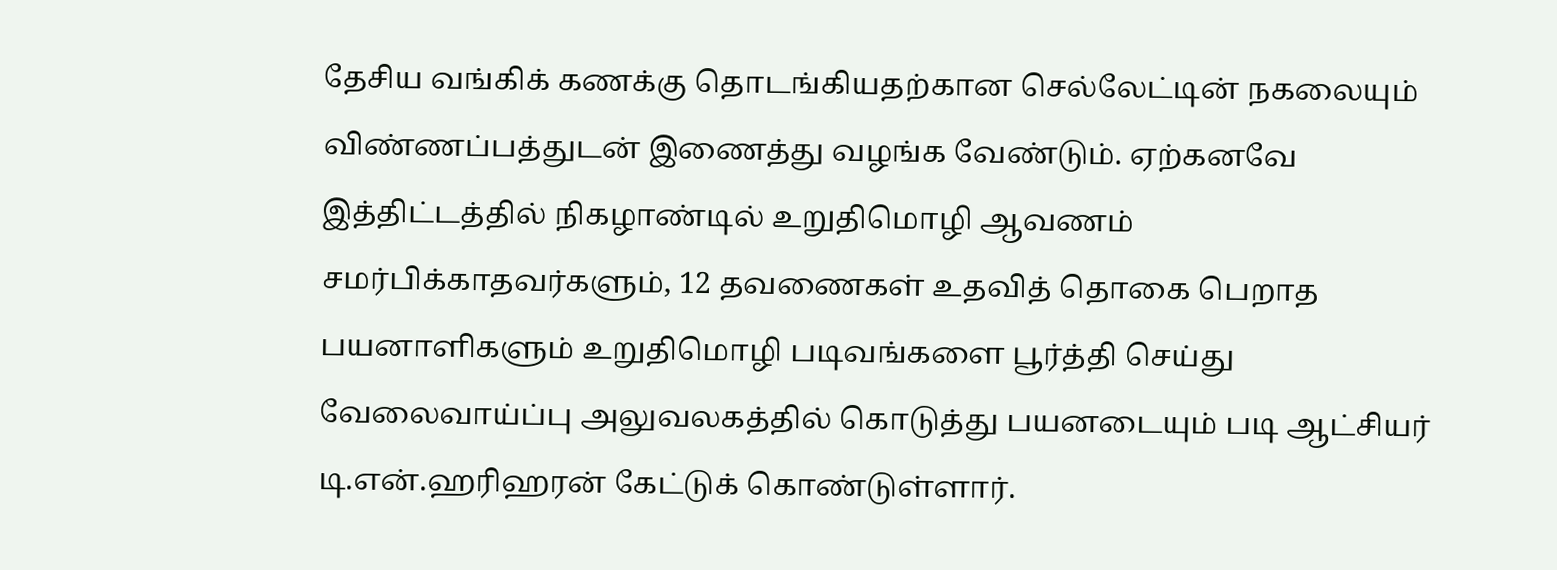தேசிய வங்கிக் கணக்கு தொடங்கியதற்கான செல்லேட்டின் நகலையும் விண்ணப்பத்துடன் இணைத்து வழங்க வேண்டும். ஏற்கனவே இத்திட்டத்தில் நிகழாண்டில் உறுதிமொழி ஆவணம் சமர்பிக்காதவர்களும், 12 தவணைகள் உதவித் தொகை பெறாத பயனாளிகளும் உறுதிமொழி படிவங்களை பூர்த்தி செய்து வேலைவாய்ப்பு அலுவலகத்தில் கொடுத்து பயனடையும் படி ஆட்சியர் டி.என்.ஹரிஹரன் கேட்டுக் கொண்டுள்ளார்.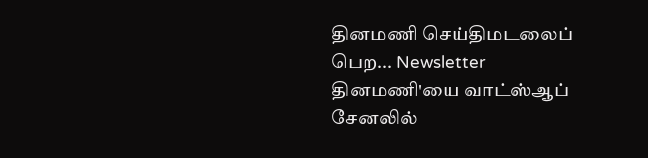தினமணி செய்திமடலைப் பெற... Newsletter
தினமணி'யை வாட்ஸ்ஆப் சேனலில்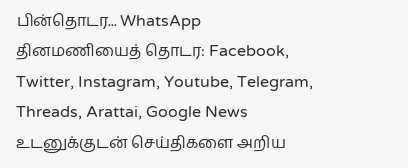பின்தொடர... WhatsApp
தினமணியைத் தொடர: Facebook, Twitter, Instagram, Youtube, Telegram, Threads, Arattai, Google News
உடனுக்குடன் செய்திகளை அறிய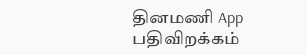தினமணி App பதிவிறக்கம்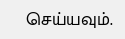செய்யவும்.